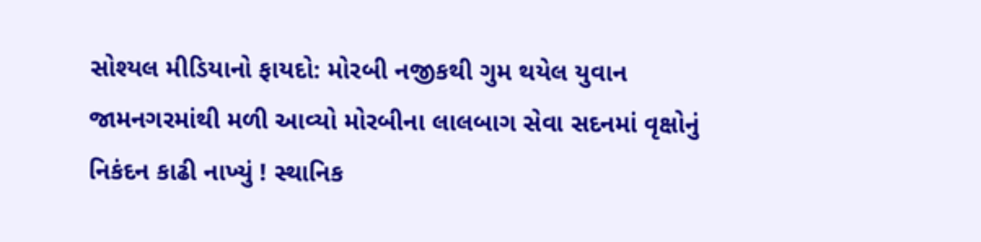સોશ્યલ મીડિયાનો ફાયદો: મોરબી નજીકથી ગુમ થયેલ યુવાન જામનગરમાંથી મળી આવ્યો મોરબીના લાલબાગ સેવા સદનમાં વૃક્ષોનું નિકંદન કાઢી નાખ્યું ! સ્થાનિક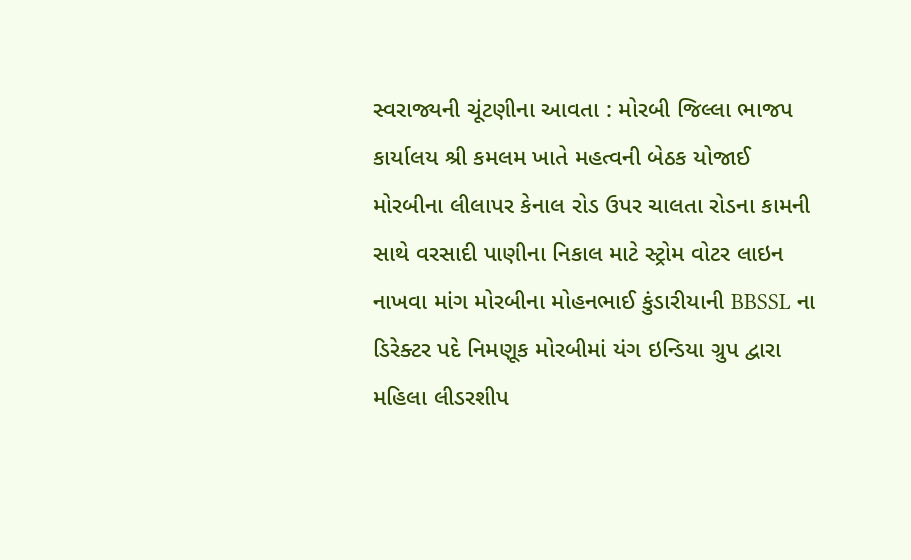સ્વરાજ્યની ચૂંટણીના આવતા : મોરબી જિલ્લા ભાજપ કાર્યાલય શ્રી કમલમ ખાતે મહત્વની બેઠક યોજાઈ મોરબીના લીલાપર કેનાલ રોડ ઉપર ચાલતા રોડના કામની સાથે વરસાદી પાણીના નિકાલ માટે સ્ટ્રોમ વોટર લાઇન નાખવા માંગ મોરબીના મોહનભાઈ કુંડારીયાની BBSSL ના ડિરેક્ટર પદે નિમણૂક મોરબીમાં યંગ ઇન્ડિયા ગ્રુપ દ્વારા મહિલા લીડરશીપ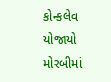કોન્કલેવ યોજાયો મોરબીમાં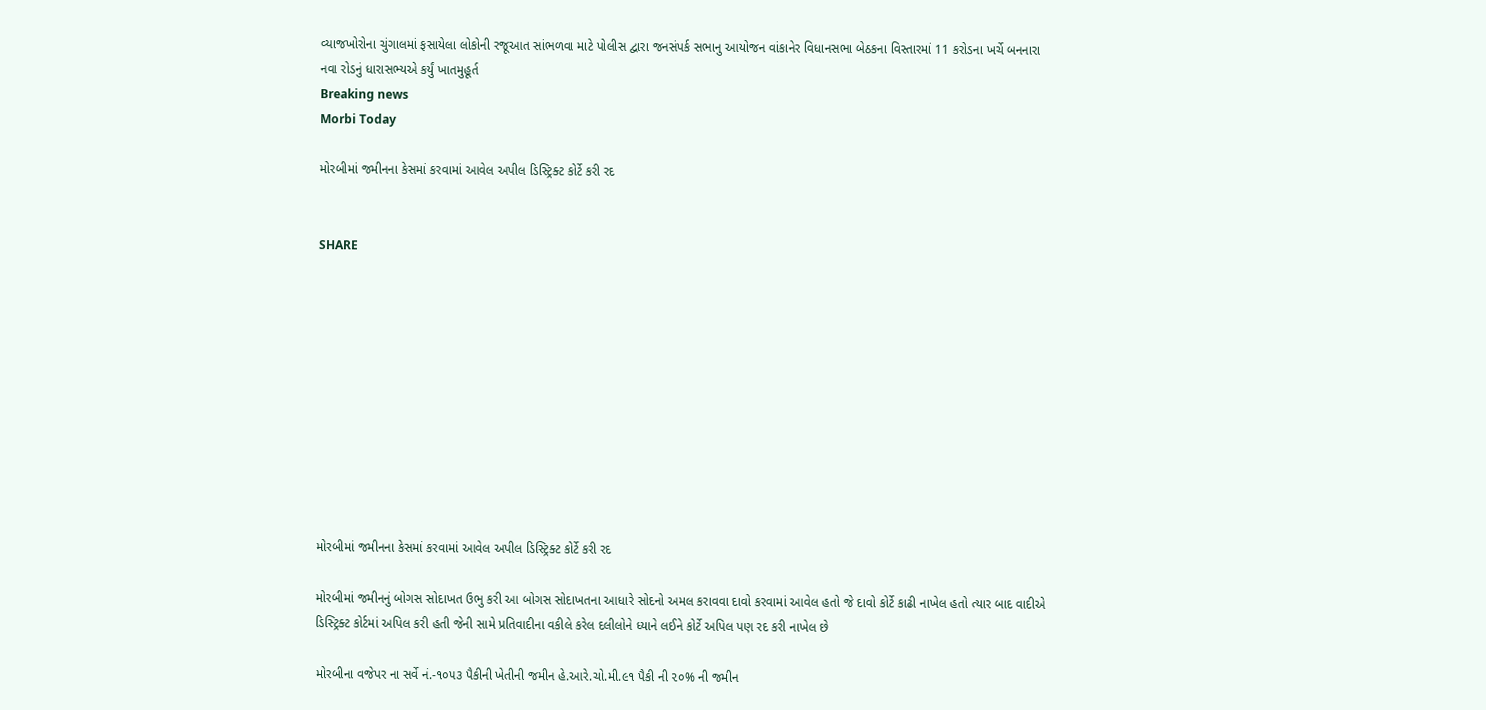વ્યાજખોરોના ચુંગાલમાં ફસાયેલા લોકોની રજૂઆત સાંભળવા માટે પોલીસ દ્વારા જનસંપર્ક સભાનુ આયોજન વાંકાનેર વિધાનસભા બેઠકના વિસ્તારમાં 11 કરોડના ખર્ચે બનનારા નવા રોડનું ધારાસભ્યએ કર્યું ખાતમુહૂર્ત
Breaking news
Morbi Today

મોરબીમાં જમીનના કેસમાં કરવામાં આવેલ અપીલ ડિસ્ટ્રિક્ટ કોર્ટે કરી રદ


SHARE











મોરબીમાં જમીનના કેસમાં કરવામાં આવેલ અપીલ ડિસ્ટ્રિક્ટ કોર્ટે કરી રદ

મોરબીમાં જમીનનું બોગસ સોદાખત ઉભુ કરી આ બોગસ સોદાખતના આધારે સોદનો અમલ કરાવવા દાવો કરવામાં આવેલ હતો જે દાવો કોર્ટે કાઢી નાખેલ હતો ત્યાર બાદ વાદીએ ડિસ્ટ્રિક્ટ કોર્ટમાં અપિલ કરી હતી જેની સામે પ્રતિવાદીના વકીલે કરેલ દલીલોને ધ્યાને લઈને કોર્ટે અપિલ પણ રદ કરી નાખેલ છે

મોરબીના વજેપર ના સર્વે નં.-૧૦૫૩ પૈકીની ખેતીની જમીન હે.આરે.ચો.મી.૯૧ પૈકી ની ૨૦% ની જમીન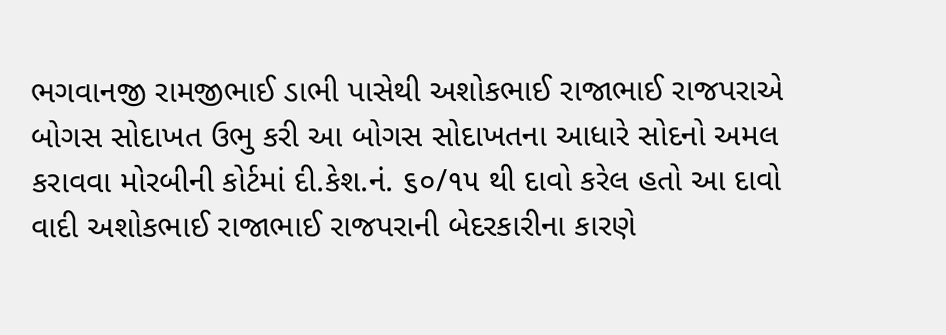ભગવાનજી રામજીભાઈ ડાભી પાસેથી અશોકભાઈ રાજાભાઈ રાજપરાએ બોગસ સોદાખત ઉભુ કરી આ બોગસ સોદાખતના આધારે સોદનો અમલ કરાવવા મોરબીની કોર્ટમાં દી.કેશ.નં. ૬૦/૧૫ થી દાવો કરેલ હતો આ દાવો વાદી અશોકભાઈ રાજાભાઈ રાજપરાની બેદરકારીના કારણે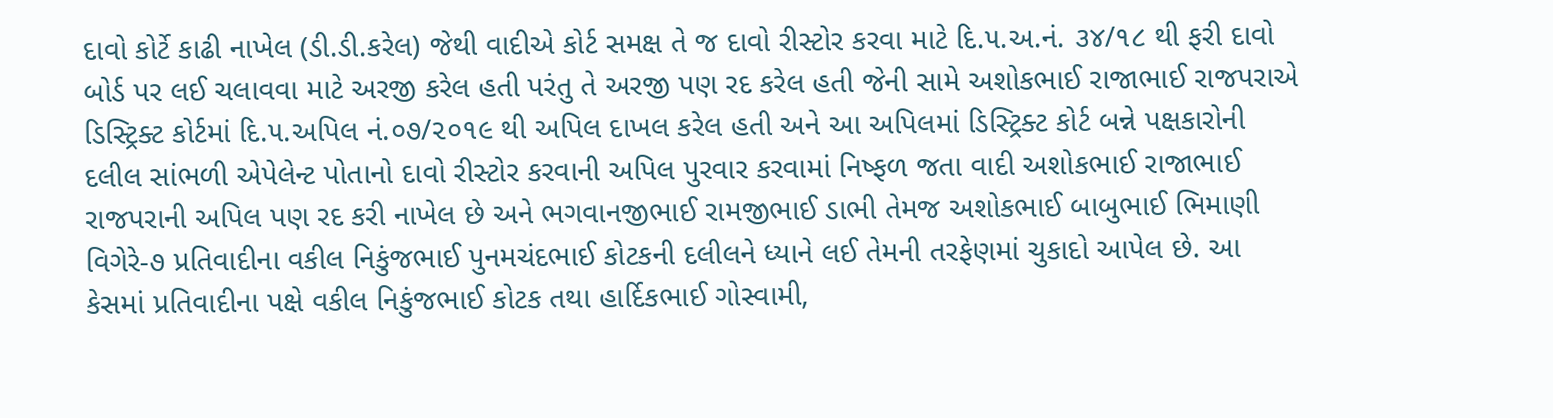દાવો કોર્ટે કાઢી નાખેલ (ડી.ડી.કરેલ) જેથી વાદીએ કોર્ટ સમક્ષ તે જ દાવો રીસ્ટોર કરવા માટે દિ.૫.અ.નં. ૩૪/૧૮ થી ફરી દાવો બોર્ડ પર લઈ ચલાવવા માટે અરજી કરેલ હતી પરંતુ તે અરજી પણ રદ કરેલ હતી જેની સામે અશોકભાઈ રાજાભાઈ રાજપરાએ ડિસ્ટ્રિક્ટ કોર્ટમાં દિ.૫.અપિલ નં.૦૭/૨૦૧૯ થી અપિલ દાખલ કરેલ હતી અને આ અપિલમાં ડિસ્ટ્રિક્ટ કોર્ટ બન્ને પક્ષકારોની દલીલ સાંભળી એપેલેન્ટ પોતાનો દાવો રીસ્ટોર કરવાની અપિલ પુરવાર કરવામાં નિષ્ફળ જતા વાદી અશોકભાઈ રાજાભાઈ રાજપરાની અપિલ પણ રદ કરી નાખેલ છે અને ભગવાનજીભાઈ રામજીભાઈ ડાભી તેમજ અશોકભાઈ બાબુભાઈ ભિમાણી વિગેરે-૭ પ્રતિવાદીના વકીલ નિકુંજભાઈ પુનમચંદભાઈ કોટકની દલીલને ધ્યાને લઈ તેમની તરફેણમાં ચુકાદો આપેલ છે. આ કેસમાં પ્રતિવાદીના પક્ષે વકીલ નિકુંજભાઈ કોટક તથા હાર્દિકભાઈ ગોસ્વામી,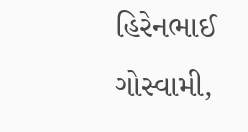હિરેનભાઈ ગોસ્વામી,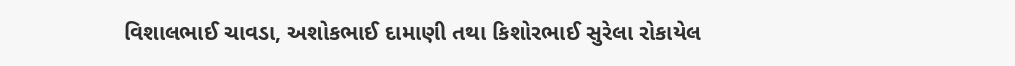વિશાલભાઈ ચાવડા, અશોકભાઈ દામાણી તથા કિશોરભાઈ સુરેલા રોકાયેલ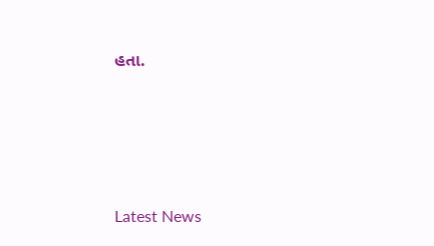હતા.






Latest News